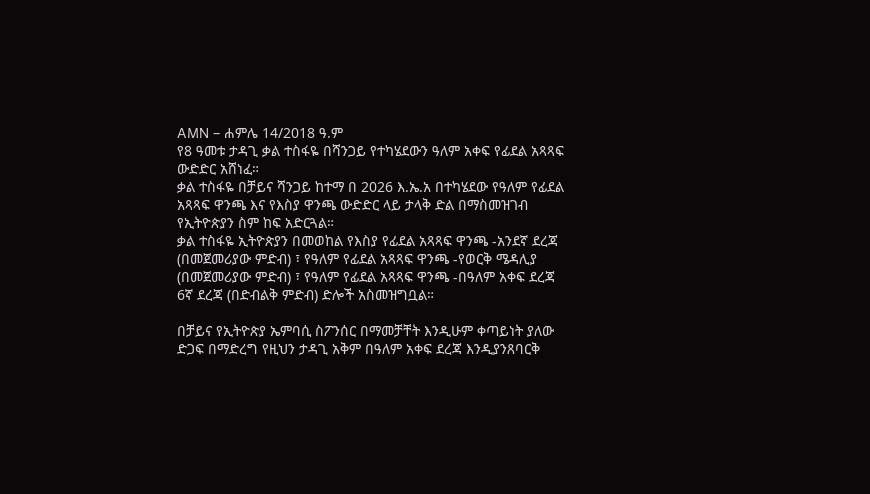AMN – ሐምሌ 14/2018 ዓ.ም
የ8 ዓመቱ ታዳጊ ቃል ተስፋዬ በሻንጋይ የተካሄደውን ዓለም አቀፍ የፊደል አጻጻፍ ውድድር አሸነፈ።
ቃል ተስፋዬ በቻይና ሻንጋይ ከተማ በ 2026 እ.ኤ.አ በተካሄደው የዓለም የፊደል አጻጻፍ ዋንጫ እና የእስያ ዋንጫ ውድድር ላይ ታላቅ ድል በማስመዝገብ የኢትዮጵያን ስም ከፍ አድርጓል።
ቃል ተስፋዬ ኢትዮጵያን በመወከል የእስያ የፊደል አጻጻፍ ዋንጫ -አንደኛ ደረጃ (በመጀመሪያው ምድብ) ፣ የዓለም የፊደል አጻጻፍ ዋንጫ -የወርቅ ሜዳሊያ (በመጀመሪያው ምድብ) ፣ የዓለም የፊደል አጻጻፍ ዋንጫ -በዓለም አቀፍ ደረጃ 6ኛ ደረጃ (በድብልቅ ምድብ) ድሎች አስመዝግቧል።

በቻይና የኢትዮጵያ ኤምባሲ ስፖንሰር በማመቻቸት እንዲሁም ቀጣይነት ያለው ድጋፍ በማድረግ የዚህን ታዳጊ አቅም በዓለም አቀፍ ደረጃ እንዲያንጸባርቅ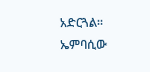አድርጓል።
ኤምባሲው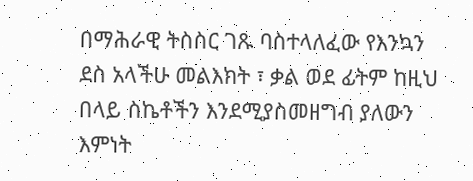በማሕራዊ ትስስር ገጹ ባስተላለፈው የእንኳን ደስ አላችሁ መልእክት ፣ ቃል ወደ ፊትም ከዚህ በላይ ስኬቶችን እንደሚያስመዘግብ ያለውን እምነት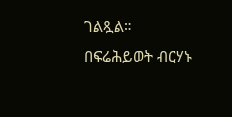ገልጿል።
በፍሬሕይወት ብርሃኑ